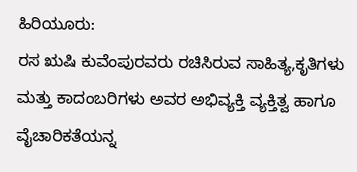ಹಿರಿಯೂರು:
ರಸ ಋಷಿ ಕುವೆಂಪುರವರು ರಚಿಸಿರುವ ಸಾಹಿತ್ಯ,ಕೃತಿಗಳು ಮತ್ತು ಕಾದಂಬರಿಗಳು ಅವರ ಅಭಿವ್ಯಕ್ತಿ ವ್ಯಕ್ತಿತ್ವ ಹಾಗೂ ವೈಚಾರಿಕತೆಯನ್ನ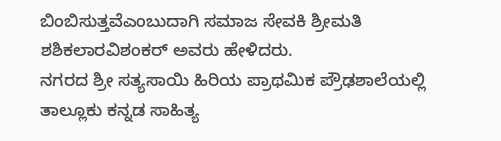ಬಿಂಬಿಸುತ್ತವೆಎಂಬುದಾಗಿ ಸಮಾಜ ಸೇವಕಿ ಶ್ರೀಮತಿ ಶಶಿಕಲಾರವಿಶಂಕರ್ ಅವರು ಹೇಳಿದರು.
ನಗರದ ಶ್ರೀ ಸತ್ಯಸಾಯಿ ಹಿರಿಯ ಪ್ರಾಥಮಿಕ ಪ್ರೌಢಶಾಲೆಯಲ್ಲಿ ತಾಲ್ಲೂಕು ಕನ್ನಡ ಸಾಹಿತ್ಯ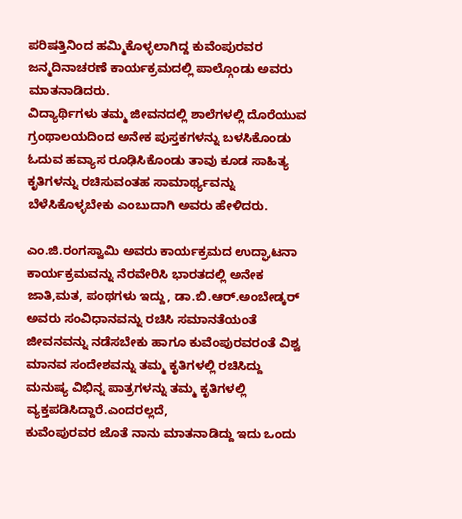ಪರಿಷತ್ತಿನಿಂದ ಹಮ್ಮಿಕೊಳ್ಳಲಾಗಿದ್ದ ಕುವೆಂಪುರವರ ಜನ್ಮದಿನಾಚರಣೆ ಕಾರ್ಯಕ್ರಮದಲ್ಲಿ ಪಾಲ್ಗೊಂಡು ಅವರು ಮಾತನಾಡಿದರು.
ವಿದ್ಯಾರ್ಥಿಗಳು ತಮ್ಮ ಜೀವನದಲ್ಲಿ ಶಾಲೆಗಳಲ್ಲಿ ದೊರೆಯುವ ಗ್ರಂಥಾಲಯದಿಂದ ಅನೇಕ ಪುಸ್ತಕಗಳನ್ನು ಬಳಸಿಕೊಂಡು ಓದುವ ಹವ್ಯಾಸ ರೂಢಿಸಿಕೊಂಡು ತಾವು ಕೂಡ ಸಾಹಿತ್ಯ ಕೃತಿಗಳನ್ನು ರಚಿಸುವಂತಹ ಸಾಮಾರ್ಥ್ಯವನ್ನು ಬೆಳೆಸಿಕೊಳ್ಳಬೇಕು ಎಂಬುದಾಗಿ ಅವರು ಹೇಳಿದರು.

ಎಂ.ಜಿ.ರಂಗಸ್ವಾಮಿ ಅವರು ಕಾರ್ಯಕ್ರಮದ ಉದ್ಘಾಟನಾ ಕಾರ್ಯಕ್ರಮವನ್ನು ನೆರವೇರಿಸಿ ಭಾರತದಲ್ಲಿ ಅನೇಕ ಜಾತಿ,ಮತ, ಪಂಥಗಳು ಇದ್ದು, ಡಾ.ಬಿ.ಆರ್.ಅಂಬೇಡ್ಕರ್ ಅವರು ಸಂವಿಧಾನವನ್ನು ರಚಿಸಿ ಸಮಾನತೆಯಂತೆ ಜೀವನವನ್ನು ನಡೆಸಬೇಕು ಹಾಗೂ ಕುವೆಂಪುರವರಂತೆ ವಿಶ್ವ ಮಾನವ ಸಂದೇಶವನ್ನು ತಮ್ಮ ಕೃತಿಗಳಲ್ಲಿ ರಚಿಸಿದ್ದು ಮನುಷ್ಯ ವಿಭಿನ್ನ ಪಾತ್ರಗಳನ್ನು ತಮ್ಮ ಕೃತಿಗಳಲ್ಲಿ ವ್ಯಕ್ತಪಡಿಸಿದ್ದಾರೆ.ಎಂದರಲ್ಲದೆ,
ಕುವೆಂಪುರವರ ಜೊತೆ ನಾನು ಮಾತನಾಡಿದ್ದು ಇದು ಒಂದು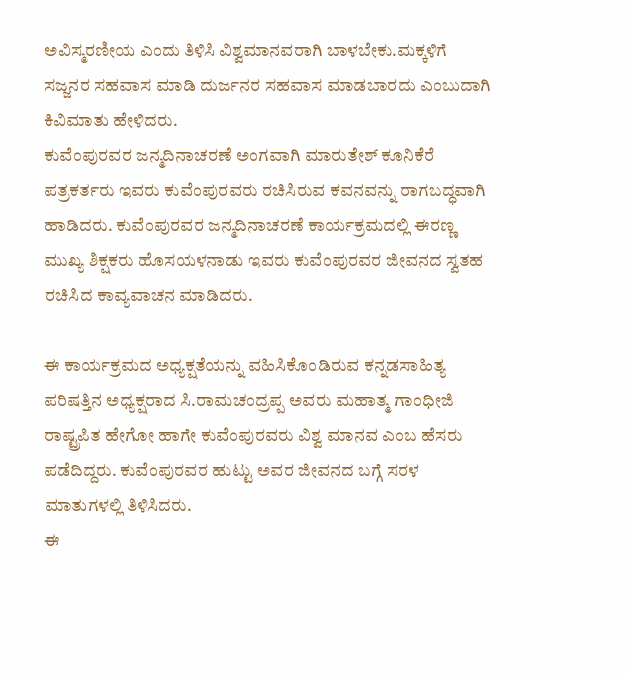ಅವಿಸ್ಮರಣೀಯ ಎಂದು ತಿಳಿಸಿ ವಿಶ್ವಮಾನವರಾಗಿ ಬಾಳಬೇಕು.ಮಕ್ಕಳಿಗೆ ಸಜ್ಜನರ ಸಹವಾಸ ಮಾಡಿ ದುರ್ಜನರ ಸಹವಾಸ ಮಾಡಬಾರದು ಎಂಬುದಾಗಿ ಕಿವಿಮಾತು ಹೇಳಿದರು.
ಕುವೆಂಪುರವರ ಜನ್ಮದಿನಾಚರಣೆ ಅಂಗವಾಗಿ ಮಾರುತೇಶ್ ಕೂನಿಕೆರೆ ಪತ್ರಕರ್ತರು ಇವರು ಕುವೆಂಪುರವರು ರಚಿಸಿರುವ ಕವನವನ್ನು ರಾಗಬದ್ಧವಾಗಿ ಹಾಡಿದರು. ಕುವೆಂಪುರವರ ಜನ್ಮದಿನಾಚರಣೆ ಕಾರ್ಯಕ್ರಮದಲ್ಲಿ ಈರಣ್ಣ ಮುಖ್ಯ ಶಿಕ್ಷಕರು ಹೊಸಯಳನಾಡು ಇವರು ಕುವೆಂಪುರವರ ಜೀವನದ ಸ್ವತಹ ರಚಿಸಿದ ಕಾವ್ಯವಾಚನ ಮಾಡಿದರು.

ಈ ಕಾರ್ಯಕ್ರಮದ ಅಧ್ಯಕ್ಷತೆಯನ್ನು ವಹಿಸಿಕೊಂಡಿರುವ ಕನ್ನಡಸಾಹಿತ್ಯ ಪರಿಷತ್ತಿನ ಅಧ್ಯಕ್ಷರಾದ ಸಿ.ರಾಮಚಂದ್ರಪ್ಪ ಅವರು ಮಹಾತ್ಮ ಗಾಂಧೀಜಿ ರಾಷ್ಟ್ರಪಿತ ಹೇಗೋ ಹಾಗೇ ಕುವೆಂಪುರವರು ವಿಶ್ವ ಮಾನವ ಎಂಬ ಹೆಸರು ಪಡೆದಿದ್ದರು. ಕುವೆಂಪುರವರ ಹುಟ್ಟು ಅವರ ಜೀವನದ ಬಗ್ಗೆ ಸರಳ ಮಾತುಗಳಲ್ಲಿ ತಿಳಿಸಿದರು.
ಈ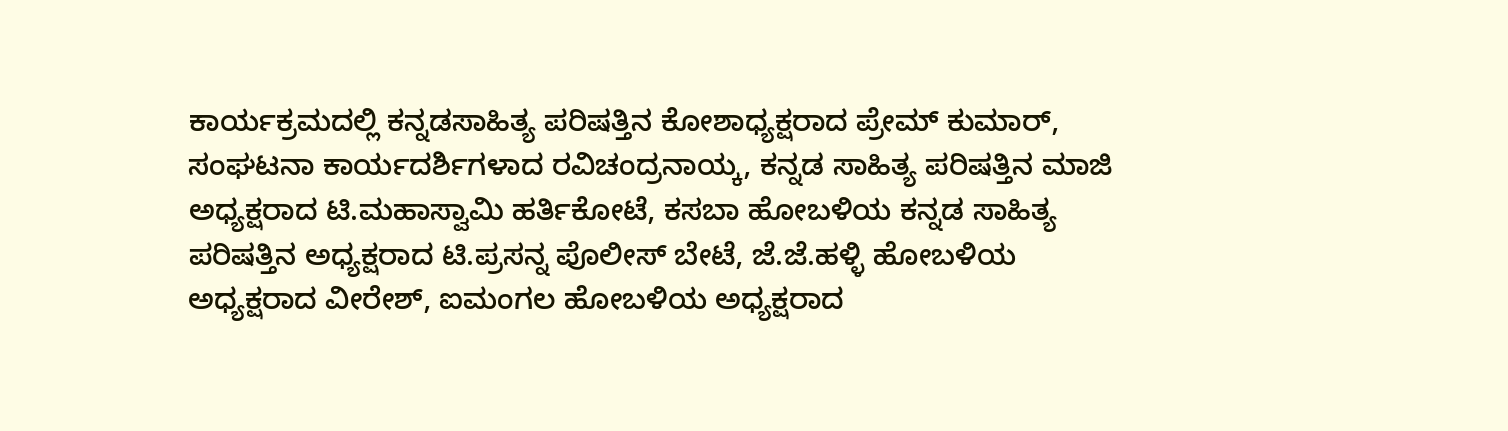ಕಾರ್ಯಕ್ರಮದಲ್ಲಿ ಕನ್ನಡಸಾಹಿತ್ಯ ಪರಿಷತ್ತಿನ ಕೋಶಾಧ್ಯಕ್ಷರಾದ ಪ್ರೇಮ್ ಕುಮಾರ್, ಸಂಘಟನಾ ಕಾರ್ಯದರ್ಶಿಗಳಾದ ರವಿಚಂದ್ರನಾಯ್ಕ, ಕನ್ನಡ ಸಾಹಿತ್ಯ ಪರಿಷತ್ತಿನ ಮಾಜಿ ಅಧ್ಯಕ್ಷರಾದ ಟಿ.ಮಹಾಸ್ವಾಮಿ ಹರ್ತಿಕೋಟೆ, ಕಸಬಾ ಹೋಬಳಿಯ ಕನ್ನಡ ಸಾಹಿತ್ಯ ಪರಿಷತ್ತಿನ ಅಧ್ಯಕ್ಷರಾದ ಟಿ.ಪ್ರಸನ್ನ ಪೊಲೀಸ್ ಬೇಟೆ, ಜೆ.ಜೆ.ಹಳ್ಳಿ ಹೋಬಳಿಯ ಅಧ್ಯಕ್ಷರಾದ ವೀರೇಶ್, ಐಮಂಗಲ ಹೋಬಳಿಯ ಅಧ್ಯಕ್ಷರಾದ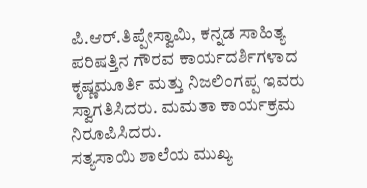ಪಿ.ಆರ್.ತಿಪ್ಪೇಸ್ವಾಮಿ, ಕನ್ನಡ ಸಾಹಿತ್ಯ ಪರಿಷತ್ತಿನ ಗೌರವ ಕಾರ್ಯದರ್ಶಿಗಳಾದ ಕೃಷ್ಣಮೂರ್ತಿ ಮತ್ತು ನಿಜಲಿಂಗಪ್ಪ ಇವರು ಸ್ವಾಗತಿಸಿದರು. ಮಮತಾ ಕಾರ್ಯಕ್ರಮ ನಿರೂಪಿಸಿದರು.
ಸತ್ಯಸಾಯಿ ಶಾಲೆಯ ಮುಖ್ಯ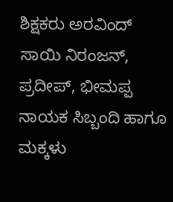ಶಿಕ್ಷಕರು ಅರವಿಂದ್ ಸಾಯಿ ನಿರಂಜನ್, ಪ್ರದೀಪ್, ಭೀಮಪ್ಪ ನಾಯಕ ಸಿಬ್ಬಂದಿ ಹಾಗೂ ಮಕ್ಕಳು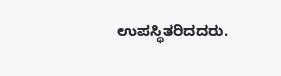ಉಪಸ್ಥಿತರಿದದರು.